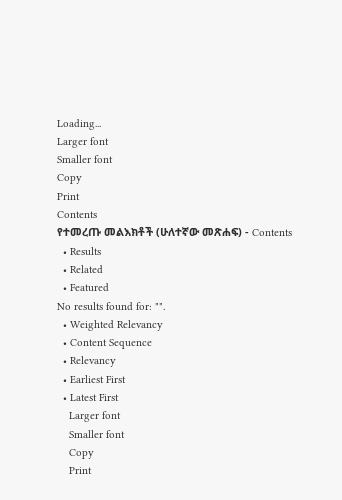Loading...
Larger font
Smaller font
Copy
Print
Contents
የተመረጡ መልእክቶች (ሁለተኛው መጽሐፍ) - Contents
  • Results
  • Related
  • Featured
No results found for: "".
  • Weighted Relevancy
  • Content Sequence
  • Relevancy
  • Earliest First
  • Latest First
    Larger font
    Smaller font
    Copy
    Print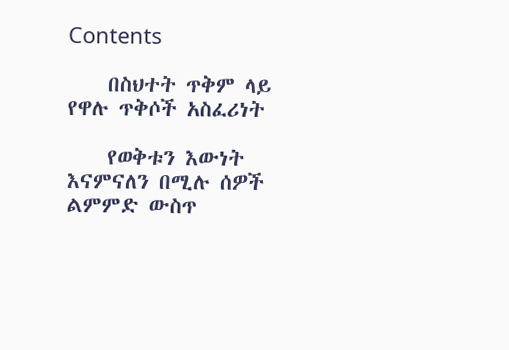Contents

    በስህተት ጥቅም ላይ የዋሉ ጥቅሶች አስፈሪነት

    የወቅቱን እውነት እናምናለን በሚሉ ሰዎች ልምምድ ውስጥ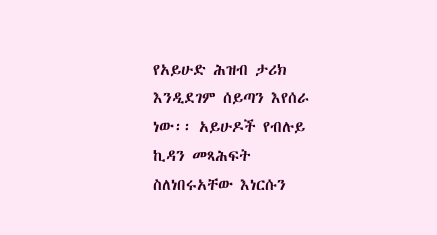የአይሁድ ሕዝብ ታሪክ እንዲደገም ሰይጣን እየሰራ ነው፡፡ አይሁዶች የብሉይ ኪዳን መጻሕፍት ስለነበሩአቸው እነርሱን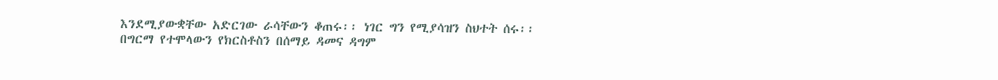እንደሚያውቋቸው አድርገው ራሳቸውን ቆጠሩ፡፡ ነገር ግን የሚያሳዝን ስህተት ሰሩ፡፡ በግርማ የተሞላውን የክርስቶስን በሰማይ ዳመና ዳግም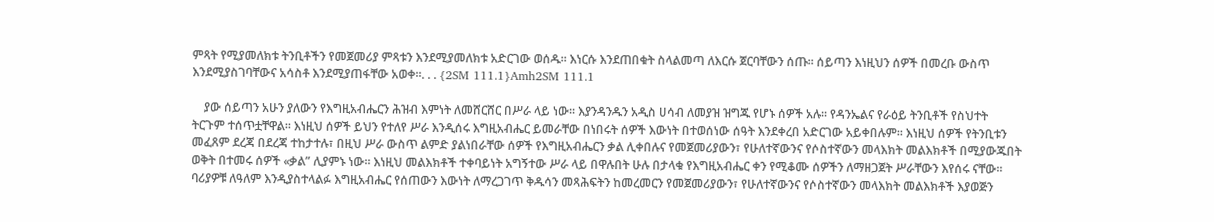ምጻት የሚያመለክቱ ትንቢቶችን የመጀመሪያ ምጻቱን እንደሚያመለክቱ አድርገው ወሰዱ፡፡ እነርሱ እንደጠበቁት ስላልመጣ ለእርሱ ጀርባቸውን ሰጡ፡፡ ሰይጣን እነዚህን ሰዎች በመረቡ ውስጥ እንደሚያስገባቸውና አሳስቶ እንደሚያጠፋቸው አወቀ፡፡. . . {2SM 111.1}Amh2SM 111.1

    ያው ሰይጣን አሁን ያለውን የእግዚአብሔርን ሕዝብ እምነት ለመሸርሸር በሥራ ላይ ነው፡፡ እያንዳንዱን አዲስ ሀሳብ ለመያዝ ዝግጁ የሆኑ ሰዎች አሉ፡፡ የዳንኤልና የራዕይ ትንቢቶች የስህተት ትርጉም ተሰጥቷቸዋል፡፡ እነዚህ ሰዎች ይህን የተለየ ሥራ እንዲሰሩ እግዚአብሔር ይመራቸው በነበሩት ሰዎች እውነት በተወሰነው ሰዓት እንደቀረበ አድርገው አይቀበሉም፡፡ እነዚህ ሰዎች የትንቢቱን መፈጸም ደረጃ በደረጃ ተከታተሉ፣ በዚህ ሥራ ውስጥ ልምድ ያልነበራቸው ሰዎች የእግዚአብሔርን ቃል ሊቀበሉና የመጀመሪያውን፣ የሁለተኛውንና የሶስተኛውን መላእክት መልእክቶች በሚያውጁበት ወቅት በተመሩ ሰዎች «ቃል” ሊያምኑ ነው፡፡ እነዚህ መልእክቶች ተቀባይነት አግኝተው ሥራ ላይ በዋሉበት ሁሉ በታላቁ የእግዚአብሔር ቀን የሚቆሙ ሰዎችን ለማዘጋጀት ሥራቸውን እየሰሩ ናቸው፡፡ ባሪያዎቹ ለዓለም እንዲያስተላልፉ እግዚአብሔር የሰጠውን እውነት ለማረጋገጥ ቅዱሳን መጻሕፍትን ከመረመርን የመጀመሪያውን፣ የሁለተኛውንና የሶስተኛውን መላእክት መልእክቶች እያወጅን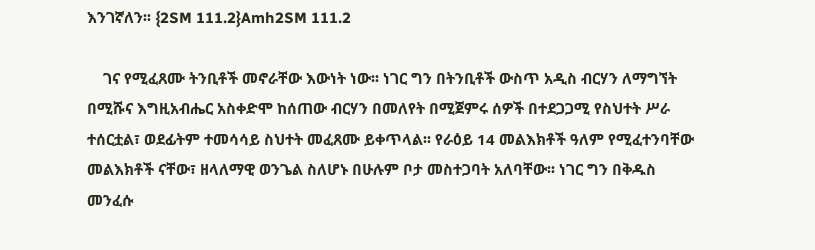እንገኛለን፡፡ {2SM 111.2}Amh2SM 111.2

    ገና የሚፈጸሙ ትንቢቶች መኖራቸው እውነት ነው፡፡ ነገር ግን በትንቢቶች ውስጥ አዲስ ብርሃን ለማግኘት በሚሹና እግዚአብሔር አስቀድሞ ከሰጠው ብርሃን በመለየት በሚጀምሩ ሰዎች በተደጋጋሚ የስህተት ሥራ ተሰርቷል፣ ወደፊትም ተመሳሳይ ስህተት መፈጸሙ ይቀጥላል፡፡ የራዕይ 14 መልእክቶች ዓለም የሚፈተንባቸው መልእክቶች ናቸው፣ ዘላለማዊ ወንጌል ስለሆኑ በሁሉም ቦታ መስተጋባት አለባቸው፡፡ ነገር ግን በቅዱስ መንፈሱ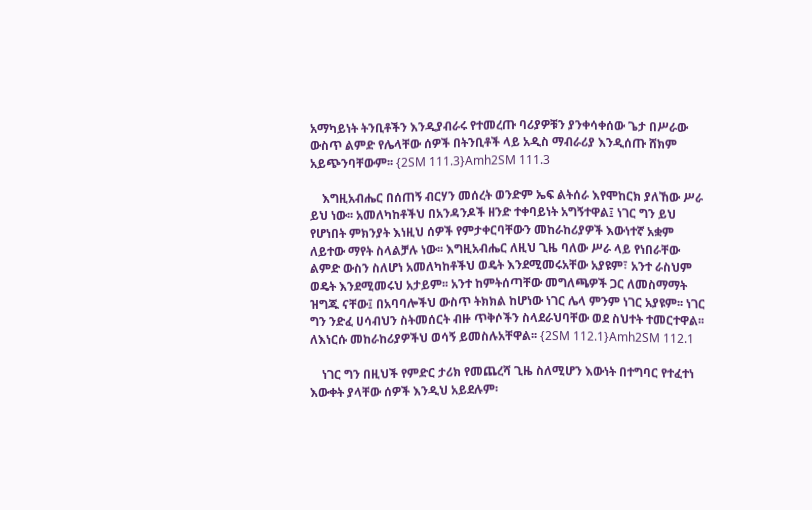አማካይነት ትንቢቶችን እንዲያብራሩ የተመረጡ ባሪያዎቹን ያንቀሳቀሰው ጌታ በሥራው ውስጥ ልምድ የሌላቸው ሰዎች በትንቢቶች ላይ አዲስ ማብራሪያ እንዲሰጡ ሸክም አይጭንባቸውም፡፡ {2SM 111.3}Amh2SM 111.3

    እግዚአብሔር በሰጠኝ ብርሃን መሰረት ወንድም ኤፍ ልትሰራ እየሞከርክ ያለኸው ሥራ ይህ ነው፡፡ አመለካከቶችህ በአንዳንዶች ዘንድ ተቀባይነት አግኝተዋል፤ ነገር ግን ይህ የሆነበት ምክንያት እነዚህ ሰዎች የምታቀርባቸውን መከራከሪያዎች እውነተኛ አቋም ለይተው ማየት ስላልቻሉ ነው፡፡ እግዚአብሔር ለዚህ ጊዜ ባለው ሥራ ላይ የነበራቸው ልምድ ውስን ስለሆነ አመለካከቶችህ ወዴት እንደሚመሩአቸው አያዩም፣ አንተ ራስህም ወዴት እንደሚመሩህ አታይም፡፡ አንተ ከምትሰጣቸው መግለጫዎች ጋር ለመስማማት ዝግጁ ናቸው፤ በአባባሎችህ ውስጥ ትክክል ከሆነው ነገር ሌላ ምንም ነገር አያዩም፡፡ ነገር ግን ንድፈ ሀሳብህን ስትመሰርት ብዙ ጥቅሶችን ስላደራህባቸው ወደ ስህተት ተመርተዋል፡፡ ለእነርሱ መከራከሪያዎችህ ወሳኝ ይመስሉአቸዋል፡፡ {2SM 112.1}Amh2SM 112.1

    ነገር ግን በዚህች የምድር ታሪክ የመጨረሻ ጊዜ ስለሚሆን እውነት በተግባር የተፈተነ እውቀት ያላቸው ሰዎች እንዲህ አይደሉም፡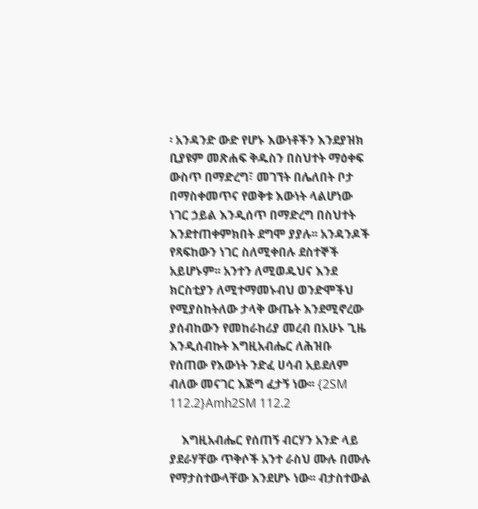፡ አንዳንድ ውድ የሆኑ እውነቶችን እንደያዝክ ቢያዩም መጽሐፍ ቅዱስን በስህተት ማዕቀፍ ውስጥ በማድረግ፣ መገኘት በሌለበት ቦታ በማስቀመጥና የወቅቱ እውነት ላልሆነው ነገር ኃይል እንዲሰጥ በማድረግ በስህተት እንደተጠቀምክበት ደግሞ ያያሉ፡፡ አንዳንዶች የጻፍከውን ነገር ስለሚቀበሉ ደስተኞች አይሆኑም፡፡ አንተን ለሚወዱህና እንደ ክርስቲያን ለሚተማመኑብህ ወንድሞችህ የሚያስከትለው ታላቅ ውጤት እንደሚኖረው ያሰብከውን የመከራከሪያ መረብ በአሁኑ ጊዜ እንዲሰብኩት እግዚአብሔር ለሕዝቡ የሰጠው የእውነት ንድፈ ሀሳብ አይደለም ብለው መናገር እጅግ ፈታኝ ነው፡፡ {2SM 112.2}Amh2SM 112.2

    እግዚአብሔር የሰጠኝ ብርሃን አንድ ላይ ያደራሃቸው ጥቅሶች አንተ ራስህ ሙሉ በሙሉ የማታስተውላቸው እንደሆኑ ነው፡፡ ብታስተውል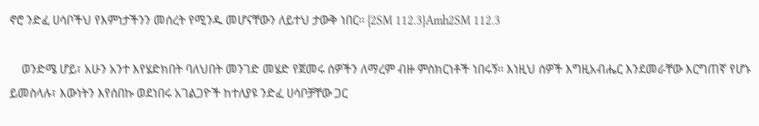ኖሮ ንድፈ ሀሳቦችህ የእምነታችንን መሰረት የሚንዱ መሆናቸውን ለይተህ ታውቅ ነበር፡፡ {2SM 112.3}Amh2SM 112.3

    ወንድሜ ሆይ፣ አሁን አንተ እየሄድክበት ባለህበት መንገድ መሄድ የጀመሩ ሰዎችን ለማረም ብዙ ምስክርነቶች ነበሩኝ፡፡ እነዚህ ሰዎች እግዚአብሔር እንደመራቸው እርግጠኛ የሆኑ ይመስላሉ፣ እውነትን እየሰበኩ ወደነበሩ አገልጋዮች ከተለያዩ ንድፈ ሀሳቦቻቸው ጋር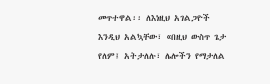መጥተዋል፡፡ ለእነዚህ አገልጋዮች እንዲህ አልኳቸው፣ «በዚህ ውስጥ ጌታ የለም፤ አትታለሉ፣ ሌሎችን የማታለል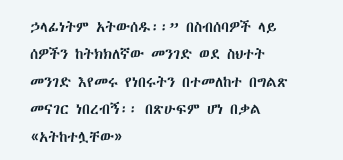ኃላፊነትም አትውሰዱ፡፡” በስብሰባዎች ላይ ሰዎችን ከትክክለኛው መንገድ ወደ ስህተት መንገድ እየመሩ የነበሩትን በተመለከተ በግልጽ መናገር ነበረብኝ፡፡ በጽሁፍም ሆነ በቃል «አትከተሏቸው»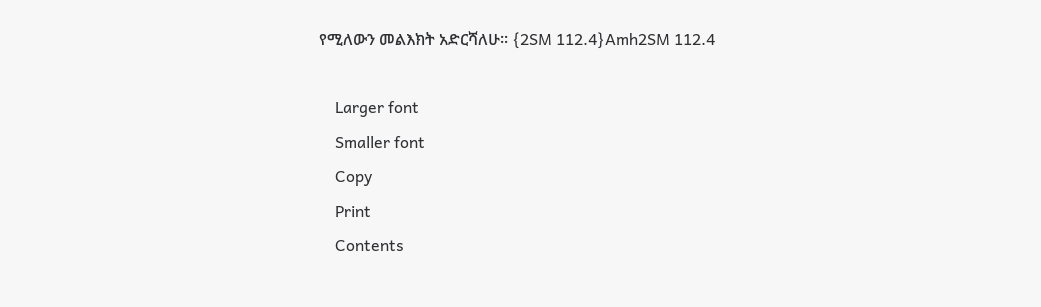የሚለውን መልእክት አድርሻለሁ፡፡ {2SM 112.4}Amh2SM 112.4

    Larger font
    Smaller font
    Copy
    Print
    Contents